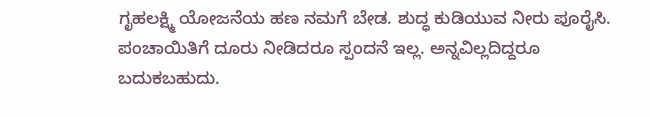ಗೃಹಲಕ್ಷ್ಮಿ ಯೋಜನೆಯ ಹಣ ನಮಗೆ ಬೇಡ. ಶುದ್ಧ ಕುಡಿಯುವ ನೀರು ಪೂರೈಸಿ. ಪಂಚಾಯಿತಿಗೆ ದೂರು ನೀಡಿದರೂ ಸ್ಪಂದನೆ ಇಲ್ಲ. ಅನ್ನವಿಲ್ಲದಿದ್ದರೂ ಬದುಕಬಹುದು.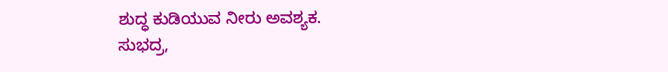ಶುದ್ಧ ಕುಡಿಯುವ ನೀರು ಅವಶ್ಯಕ.
ಸುಭದ್ರ,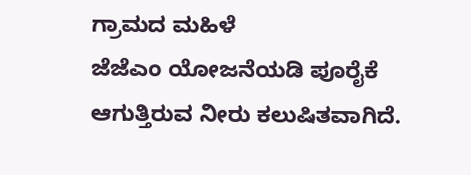ಗ್ರಾಮದ ಮಹಿಳೆ
ಜೆಜೆಎಂ ಯೋಜನೆಯಡಿ ಪೂರೈಕೆ ಆಗುತ್ತಿರುವ ನೀರು ಕಲುಷಿತವಾಗಿದೆ.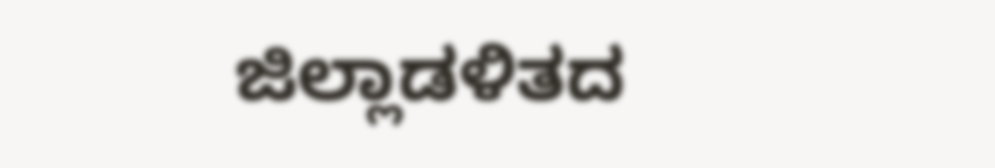ಜಿಲ್ಲಾಡಳಿತದ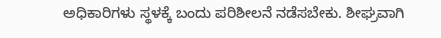ಅಧಿಕಾರಿಗಳು ಸ್ಥಳಕ್ಕೆ ಬಂದು ಪರಿಶೀಲನೆ ನಡೆಸಬೇಕು. ಶೀಘ್ರವಾಗಿ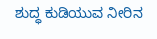ಶುದ್ಧ ಕುಡಿಯುವ ನೀರಿನ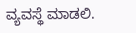ವ್ಯವಸ್ಥೆ ಮಾಡಲಿ.